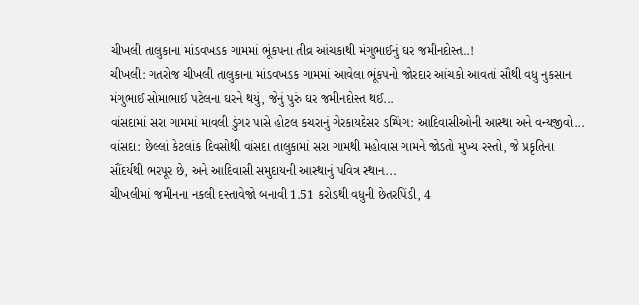ચીખલી તાલુકાના માંડવખડક ગામમાં ભૂંકપના તીવ્ર આંચકાથી મંગુભાઈનું ઘર જમીનદોસ્ત..!
ચીખલી: ગતરોજ ચીખલી તાલુકાના માંડવખડક ગામમાં આવેલા ભૂંકપનો જોરદાર આંચકો આવતાં સૌથી વધુ નુકસાન મંગુભાઈ સોમાભાઈ પટેલના ઘરને થયું, જેનું પુરું ઘર જમીનદોસ્ત થઈ...
વાંસદામાં સરા ગામમાં માવલી ડુંગર પાસે હોટલ કચરાનું ગેરકાયદેસર ડમ્પિંગ: આદિવાસીઓની આસ્થા અને વન્યજીવો...
વાંસદા: છેલ્લાં કેટલાંક દિવસોથી વાંસદા તાલુકામાં સરા ગામથી મહોવાસ ગામને જોડતો મુખ્ય રસ્તો, જે પ્રકૃતિના સૌંદર્યથી ભરપૂર છે, અને આદિવાસી સમુદાયની આસ્થાનું પવિત્ર સ્થાન...
ચીખલીમાં જમીનના નકલી દસ્તાવેજો બનાવી 1.51 કરોડથી વધુની છેતરપિંડી, 4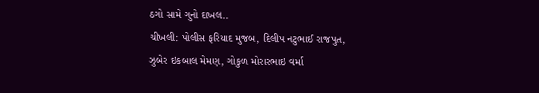ઠગો સામે ગુનો દાખલ..
ચીખલી: પોલીસ ફરિયાદ મુજબ, દિલીપ નટુભાઈ રાજપુત, ઝુબેર ઇકબાલ મેમણ, ગોકુળ મોરારભાઇ વર્મા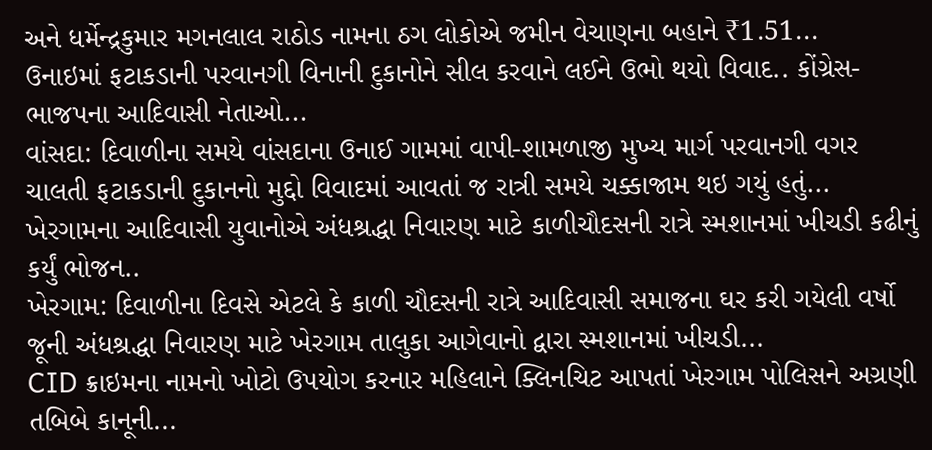અને ધર્મેન્દ્રકુમાર મગનલાલ રાઠોડ નામના ઠગ લોકોએ જમીન વેચાણના બહાને ₹1.51...
ઉનાઇમાં ફટાકડાની પરવાનગી વિનાની દુકાનોને સીલ કરવાને લઈને ઉભો થયો વિવાદ.. કોંગ્રેસ-ભાજપના આદિવાસી નેતાઓ...
વાંસદા: દિવાળીના સમયે વાંસદાના ઉનાઈ ગામમાં વાપી-શામળાજી મુખ્ય માર્ગ પરવાનગી વગર ચાલતી ફટાકડાની દુકાનનો મુદ્દો વિવાદમાં આવતાં જ રાત્રી સમયે ચક્કાજામ થઇ ગયું હતું...
ખેરગામના આદિવાસી યુવાનોએ અંધશ્રદ્ધા નિવારણ માટે કાળીચૌદસની રાત્રે સ્મશાનમાં ખીચડી કઢીનું કર્યું ભોજન..
ખેરગામ: દિવાળીના દિવસે એટલે કે કાળી ચૌદસની રાત્રે આદિવાસી સમાજના ઘર કરી ગયેલી વર્ષો જૂની અંધશ્રદ્ધા નિવારણ માટે ખેરગામ તાલુકા આગેવાનો દ્વારા સ્મશાનમાં ખીચડી...
CID ક્રાઇમના નામનો ખોટો ઉપયોગ કરનાર મહિલાને ક્લિનચિટ આપતાં ખેરગામ પોલિસને અગ્રણી તબિબે કાનૂની...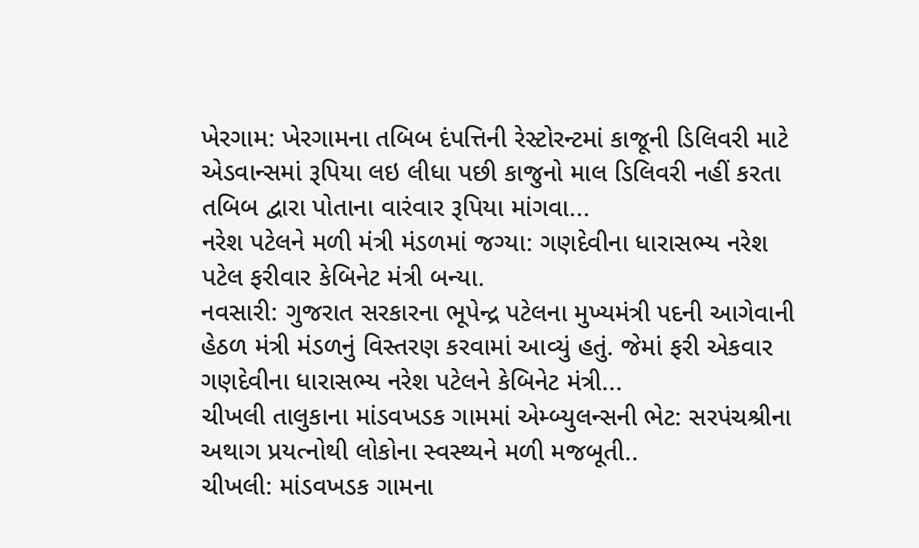ખેરગામ: ખેરગામના તબિબ દંપત્તિની રેસ્ટોરન્ટમાં કાજૂની ડિલિવરી માટે એડવાન્સમાં રૂપિયા લઇ લીધા પછી કાજુનો માલ ડિલિવરી નહીં કરતા તબિબ દ્વારા પોતાના વારંવાર રૂપિયા માંગવા...
નરેશ પટેલને મળી મંત્રી મંડળમાં જગ્યા: ગણદેવીના ધારાસભ્ય નરેશ પટેલ ફરીવાર કેબિનેટ મંત્રી બન્યા.
નવસારી: ગુજરાત સરકારના ભૂપેન્દ્ર પટેલના મુખ્યમંત્રી પદની આગેવાની હેઠળ મંત્રી મંડળનું વિસ્તરણ કરવામાં આવ્યું હતું. જેમાં ફરી એકવાર ગણદેવીના ધારાસભ્ય નરેશ પટેલને કેબિનેટ મંત્રી...
ચીખલી તાલુકાના માંડવખડક ગામમાં એમ્બ્યુલન્સની ભેટ: સરપંચશ્રીના અથાગ પ્રયત્નોથી લોકોના સ્વસ્થ્યને મળી મજબૂતી..
ચીખલી: માંડવખડક ગામના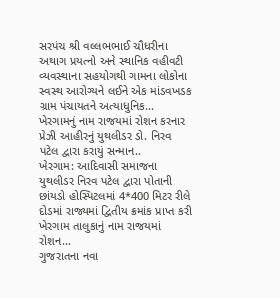સરપંચ શ્રી વલ્લભભાઈ ચૌધરીના અથાગ પ્રયત્નો અને સ્થાનિક વહીવટી વ્યવસ્થાના સહયોગથી ગામના લોકોના સ્વસ્થ આરોગ્યને લઈને એક માંડવખડક ગ્રામ પંચાયતને અત્યાધુનિક...
ખેરગામનું નામ રાજયમાં રોશન કરનાર પ્રેઝી આહીરનું યુથલીડર ડો. નિરવ પટેલ દ્વારા કરાયું સન્માન..
ખેરગામ: આદિવાસી સમાજના યુથલીડર નિરવ પટેલ દ્વારા પોતાની છાંયડો હોસ્પિટલમાં 4*400 મિટર રીલે દોડમાં રાજ્યમાં દ્વિતીય ક્રમાંક પ્રાપ્ત કરી ખેરગામ તાલુકાનું નામ રાજયમાં રોશન...
ગુજરાતના નવા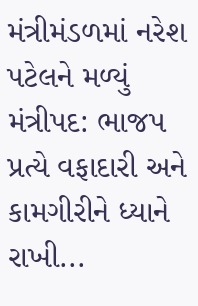મંત્રીમંડળમાં નરેશ પટેલને મળ્યું મંત્રીપદ: ભાજપ પ્રત્યે વફાદારી અને કામગીરીને ધ્યાને રાખી...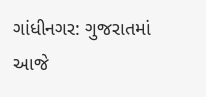ગાંધીનગર: ગુજરાતમાં આજે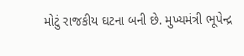મોટું રાજકીય ઘટના બની છે. મુખ્યમંત્રી ભૂપેન્દ્ર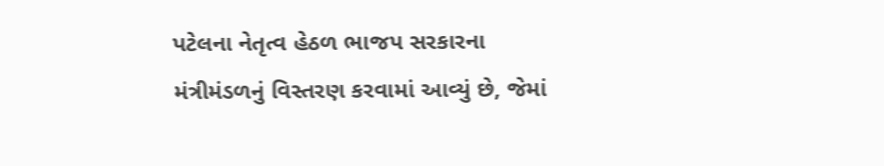પટેલના નેતૃત્વ હેઠળ ભાજપ સરકારના મંત્રીમંડળનું વિસ્તરણ કરવામાં આવ્યું છે, જેમાં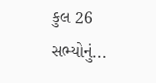કુલ 26 સભ્યોનું...